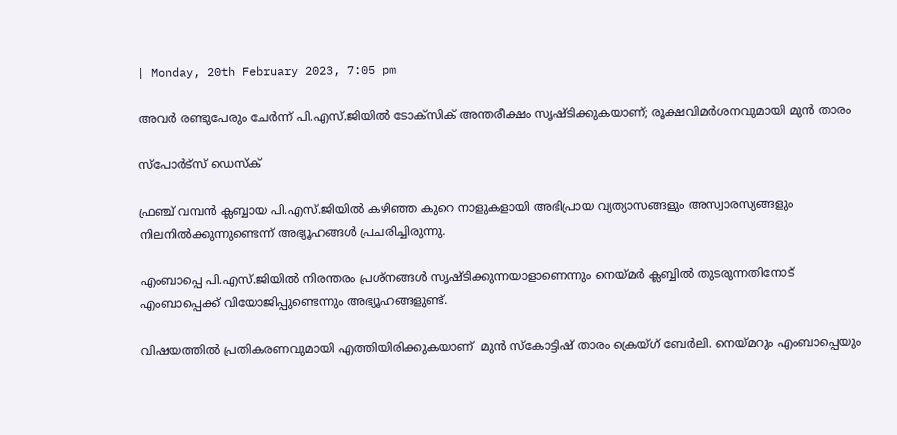| Monday, 20th February 2023, 7:05 pm

അവര്‍ രണ്ടുപേരും ചേര്‍ന്ന് പി.എസ്.ജിയില്‍ ടോക്‌സിക് അന്തരീക്ഷം സൃഷ്ടിക്കുകയാണ്; രൂക്ഷവിമര്‍ശനവുമായി മുന്‍ താരം

സ്പോര്‍ട്സ് ഡെസ്‌ക്

ഫ്രഞ്ച് വമ്പന്‍ ക്ലബ്ബായ പി.എസ്.ജിയില്‍ കഴിഞ്ഞ കുറെ നാളുകളായി അഭിപ്രായ വ്യത്യാസങ്ങളും അസ്വാരസ്യങ്ങളും നിലനില്‍ക്കുന്നുണ്ടെന്ന് അഭ്യൂഹങ്ങള്‍ പ്രചരിച്ചിരുന്നു.

എംബാപ്പെ പി.എസ്.ജിയില്‍ നിരന്തരം പ്രശ്നങ്ങള്‍ സൃഷ്ടിക്കുന്നയാളാണെന്നും നെയ്മര്‍ ക്ലബ്ബില്‍ തുടരുന്നതിനോട് എംബാപ്പെക്ക് വിയോജിപ്പുണ്ടെന്നും അഭ്യൂഹങ്ങളുണ്ട്.

വിഷയത്തില്‍ പ്രതികരണവുമായി എത്തിയിരിക്കുകയാണ്  മുന്‍ സ്‌കോട്ടിഷ് താരം ക്രെയ്ഗ് ബേര്‍ലി. നെയ്മറും എംബാപ്പെയും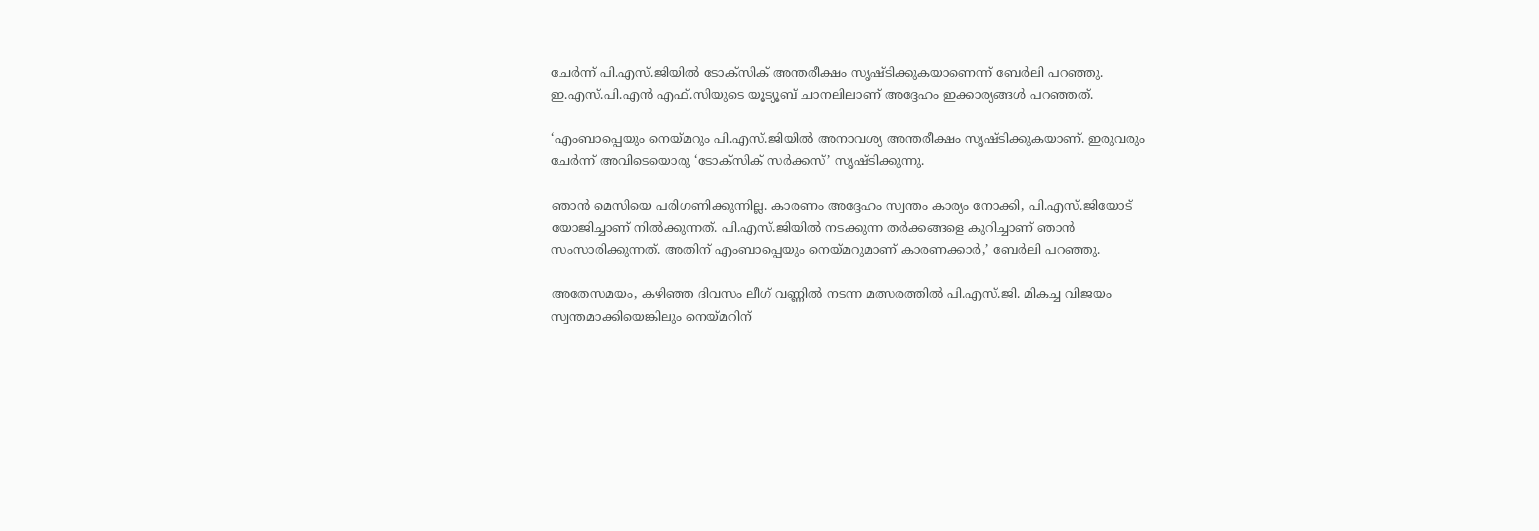ചേര്‍ന്ന് പി.എസ്.ജിയില്‍ ടോക്‌സിക് അന്തരീക്ഷം സൃഷ്ടിക്കുകയാണെന്ന് ബേര്‍ലി പറഞ്ഞു. ഇ.എസ്.പി.എന്‍ എഫ്.സിയുടെ യൂട്യൂബ് ചാനലിലാണ് അദ്ദേഹം ഇക്കാര്യങ്ങള്‍ പറഞ്ഞത്.

‘എംബാപ്പെയും നെയ്മറും പി.എസ്.ജിയില്‍ അനാവശ്യ അന്തരീക്ഷം സൃഷ്ടിക്കുകയാണ്. ഇരുവരും ചേര്‍ന്ന് അവിടെയൊരു ‘ടോക്‌സിക് സര്‍ക്കസ്’ സൃഷ്ടിക്കുന്നു.

ഞാന്‍ മെസിയെ പരിഗണിക്കുന്നില്ല. കാരണം അദ്ദേഹം സ്വന്തം കാര്യം നോക്കി, പി.എസ്.ജിയോട് യോജിച്ചാണ് നില്‍ക്കുന്നത്. പി.എസ്.ജിയില്‍ നടക്കുന്ന തര്‍ക്കങ്ങളെ കുറിച്ചാണ് ഞാന്‍ സംസാരിക്കുന്നത്. അതിന് എംബാപ്പെയും നെയ്മറുമാണ് കാരണക്കാര്‍,’ ബേര്‍ലി പറഞ്ഞു.

അതേസമയം, കഴിഞ്ഞ ദിവസം ലീഗ് വണ്ണില്‍ നടന്ന മത്സരത്തില്‍ പി.എസ്.ജി. മികച്ച വിജയം സ്വന്തമാക്കിയെങ്കിലും നെയ്മറിന്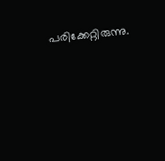പരിക്കേറ്റിരുന്നു.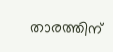താരത്തിന്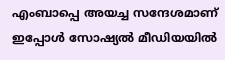എംബാപ്പെ അയച്ച സന്ദേശമാണ് ഇപ്പോള്‍ സോഷ്യല്‍ മീഡിയയില്‍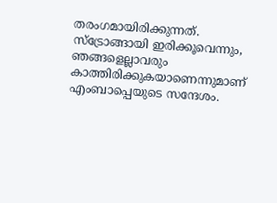തരംഗമായിരിക്കുന്നത്. സ്ട്രോങ്ങായി ഇരിക്കൂവെന്നും, ഞങ്ങളെല്ലാവരും കാത്തിരിക്കുകയാണെന്നുമാണ് എംബാപ്പെയുടെ സന്ദേശം.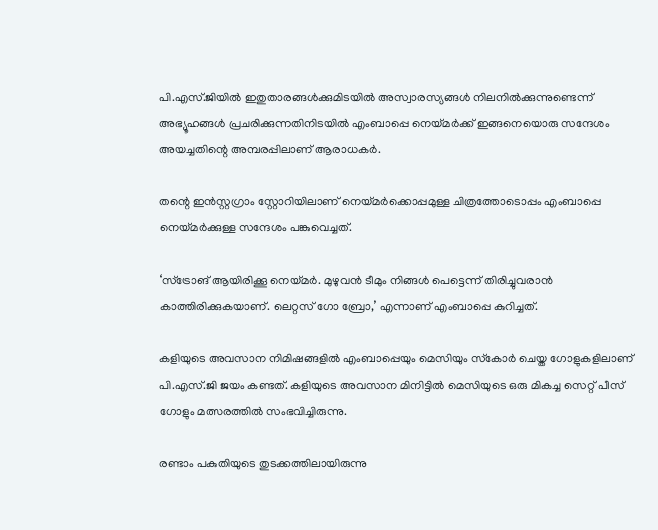പി.എസ്.ജിയില്‍ ഇതുതാരങ്ങള്‍ക്കുമിടയില്‍ അസ്വാരസ്യങ്ങള്‍ നിലനില്‍ക്കുന്നുണ്ടെന്ന് അഭ്യൂഹങ്ങള്‍ പ്രചരിക്കുന്നതിനിടയില്‍ എംബാപ്പെ നെയ്മര്‍ക്ക് ഇങ്ങനെയൊരു സന്ദേശം അയച്ചതിന്റെ അമ്പരപ്പിലാണ് ആരാധകര്‍.

തന്റെ ഇന്‍സ്റ്റഗ്രാം സ്റ്റോറിയിലാണ് നെയ്മര്‍ക്കൊപ്പമുള്ള ചിത്രത്തോടൊപ്പം എംബാപ്പെ നെയ്മര്‍ക്കുള്ള സന്ദേശം പങ്കുവെച്ചത്.

‘സ്ട്രോങ് ആയിരിക്കൂ നെയ്മര്‍. മുഴുവന്‍ ടീമും നിങ്ങള്‍ പെട്ടെന്ന് തിരിച്ചുവരാന്‍ കാത്തിരിക്കുകയാണ്. ലെറ്റസ് ഗോ ബ്രോ,’ എന്നാണ് എംബാപ്പെ കുറിച്ചത്.

കളിയുടെ അവസാന നിമിഷങ്ങളില്‍ എംബാപ്പെയും മെസിയും സ്‌കോര്‍ ചെയ്ത ഗോളുകളിലാണ് പി.എസ്.ജി ജയം കണ്ടത്. കളിയുടെ അവസാന മിനിട്ടില്‍ മെസിയുടെ ഒരു മികച്ച സെറ്റ് പീസ് ഗോളും മത്സരത്തില്‍ സംഭവിച്ചിരുന്നു.

രണ്ടാം പകുതിയുടെ തുടക്കത്തിലായിരുന്നു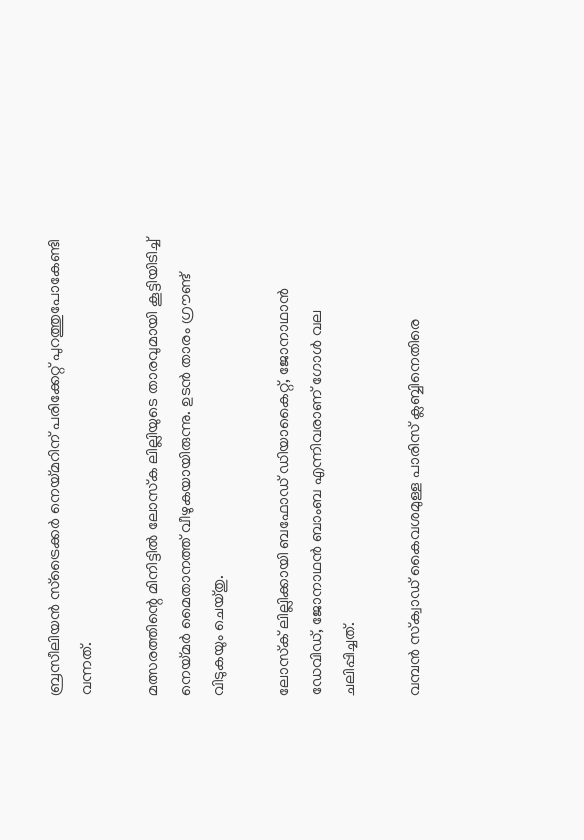ബ്രസീലിയന്‍ സ്‌ട്രൈക്കര്‍ നെയ്മറിന് പരിക്കേറ്റ് പുറത്തുപോകേണ്ടി വന്നത്.

മത്സരത്തിന്റെ മിനിട്ടില്‍ ലോസ്‌ക ലില്ലിയുടെ താരവുമായി കൂട്ടിയിടിച്ച് നെയ്മര്‍ മൈതാനത്ത് വീഴുകയായിരുന്നു. ഉടന്‍ താരം ഗ്രൗണ്ട് വിടുകയും ചെയ്തു.

ലോസ്‌ക് ലില്ലിക്കായി ബഫോഡ് ഡിയാകൈറ്റ്, ജോനാഥാന്‍ ഡേവിഡ്, ജോനാഥന്‍ ബാംബ എന്നിവരാണ് ഗോള്‍ വല ചലിപ്പിച്ചത്.

വമ്പന്‍ സ്‌ക്വാഡ് കൈവശമുള്ള പാരിസ് ക്ലബ്ബിനെതിരെ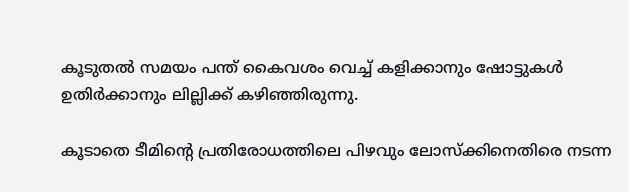കൂടുതല്‍ സമയം പന്ത് കൈവശം വെച്ച് കളിക്കാനും ഷോട്ടുകള്‍ ഉതിര്‍ക്കാനും ലില്ലിക്ക് കഴിഞ്ഞിരുന്നു.

കൂടാതെ ടീമിന്റെ പ്രതിരോധത്തിലെ പിഴവും ലോസ്‌ക്കിനെതിരെ നടന്ന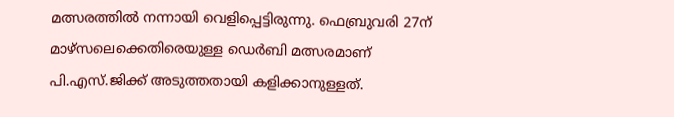മത്സരത്തില്‍ നന്നായി വെളിപ്പെട്ടിരുന്നു. ഫെബ്രുവരി 27ന് മാഴ്‌സലെക്കെതിരെയുള്ള ഡെര്‍ബി മത്സരമാണ് പി.എസ്.ജിക്ക് അടുത്തതായി കളിക്കാനുള്ളത്.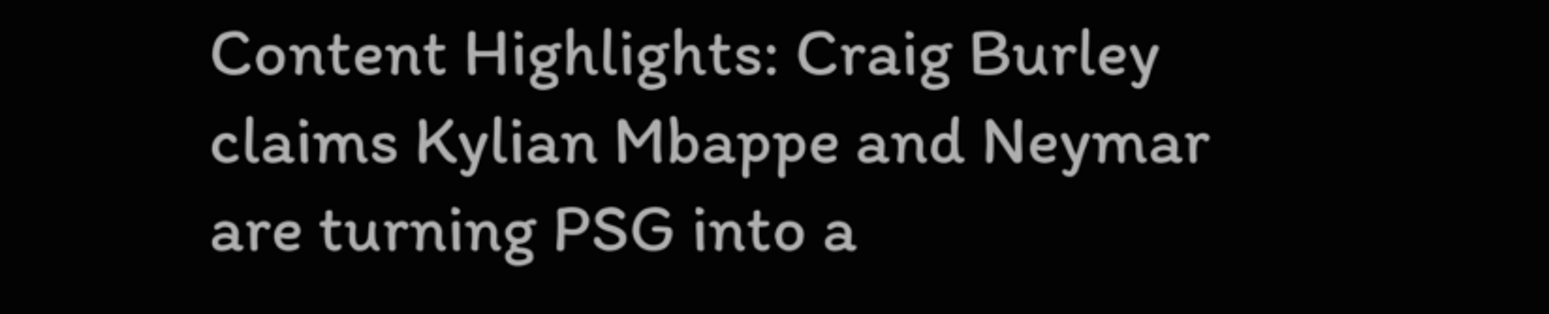Content Highlights: Craig Burley claims Kylian Mbappe and Neymar are turning PSG into a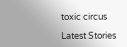toxic circus

Latest Stories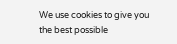We use cookies to give you the best possible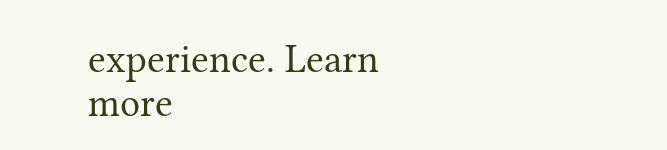experience. Learn more